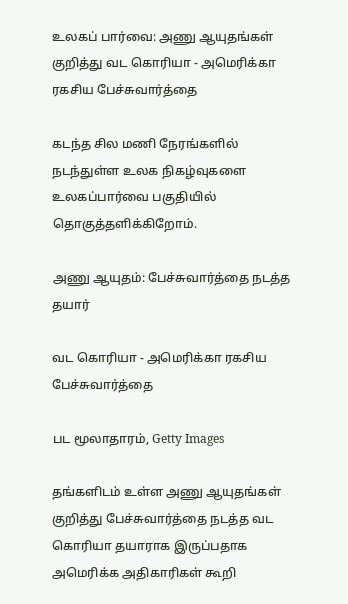உலகப் பார்வை: அணு ஆயுதங்கள் குறித்து வட கொரியா - அமெரிக்கா ரகசிய பேச்சுவார்த்தை

கடந்த சில மணி நேரங்களில் நடந்துள்ள உலக நிகழ்வுகளை உலகப்பார்வை பகுதியில் தொகுத்தளிக்கிறோம்.

அணு ஆயுதம்: பேச்சுவார்த்தை நடத்த தயார்

வட கொரியா - அமெரிக்கா ரகசிய பேச்சுவார்த்தை

பட மூலாதாரம், Getty Images

தங்களிடம் உள்ள அணு ஆயுதங்கள் குறித்து பேச்சுவார்த்தை நடத்த வட கொரியா தயாராக இருப்பதாக அமெரிக்க அதிகாரிகள் கூறி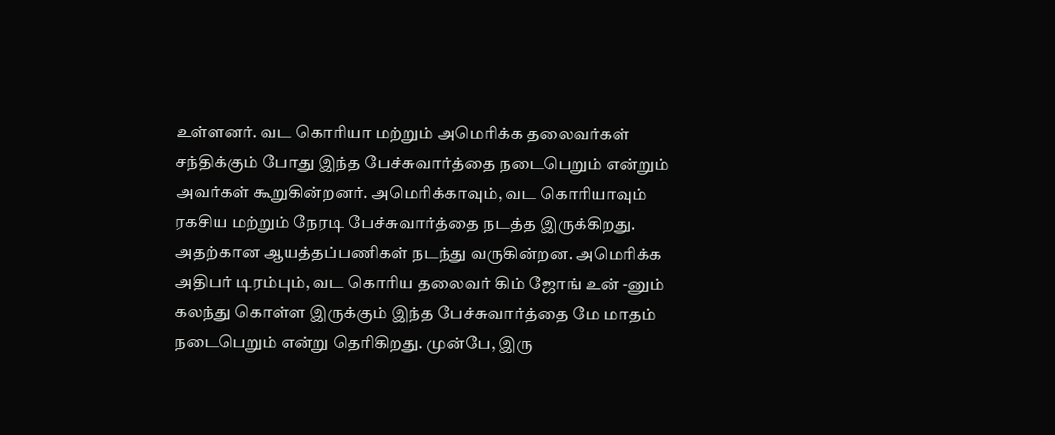உள்ளனர். வட கொரியா மற்றும் அமெரிக்க தலைவர்கள் சந்திக்கும் போது இந்த பேச்சுவார்த்தை நடைபெறும் என்றும் அவர்கள் கூறுகின்றனர். அமெரிக்காவும், வட கொரியாவும் ரகசிய மற்றும் நேரடி பேச்சுவார்த்தை நடத்த இருக்கிறது. அதற்கான ஆயத்தப்பணிகள் நடந்து வருகின்றன. அமெரிக்க அதிபர் டிரம்பும், வட கொரிய தலைவர் கிம் ஜோங் உன் -னும் கலந்து கொள்ள இருக்கும் இந்த பேச்சுவார்த்தை மே மாதம் நடைபெறும் என்று தெரிகிறது. முன்பே, இரு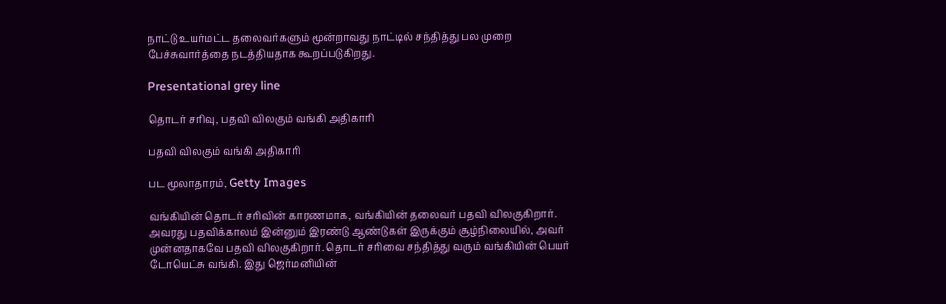நாட்டு உயர்மட்ட தலைவர்களும் மூன்றாவது நாட்டில் சந்தித்து பல முறை பேச்சுவார்த்தை நடத்தியதாக கூறப்படுகிறது.

Presentational grey line

தொடர் சரிவு, பதவி விலகும் வங்கி அதிகாரி

பதவி விலகும் வங்கி அதிகாரி

பட மூலாதாரம், Getty Images

வங்கியின் தொடர் சரிவின் காரணமாக, வங்கியின் தலைவர் பதவி விலகுகிறார். அவரது பதவிக்காலம் இன்னும் இரண்டு ஆண்டுகள் இருக்கும் சூழ்நிலையில், அவர் முன்னதாகவே பதவி விலகுகிறார். தொடர் சரிவை சந்தித்து வரும் வங்கியின் பெயர் டோயெட்சு வங்கி. இது ஜெர்மனியின்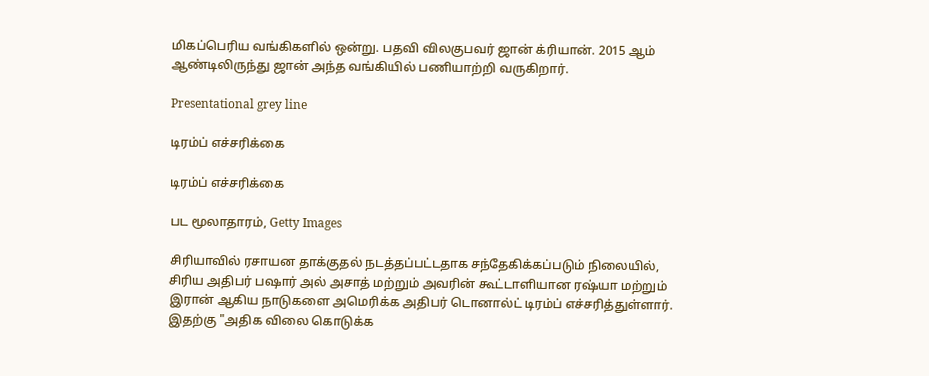மிகப்பெரிய வங்கிகளில் ஒன்று. பதவி விலகுபவர் ஜான் க்ரியான். 2015 ஆம் ஆண்டிலிருந்து ஜான் அந்த வங்கியில் பணியாற்றி வருகிறார்.

Presentational grey line

டிரம்ப் எச்சரிக்கை

டிரம்ப் எச்சரிக்கை

பட மூலாதாரம், Getty Images

சிரியாவில் ரசாயன தாக்குதல் நடத்தப்பட்டதாக சந்தேகிக்கப்படும் நிலையில், சிரிய அதிபர் பஷார் அல் அசாத் மற்றும் அவரின் கூட்டாளியான ரஷ்யா மற்றும் இரான் ஆகிய நாடுகளை அமெரிக்க அதிபர் டொனால்ட் டிரம்ப் எச்சரித்துள்ளார். இதற்கு "அதிக விலை கொடுக்க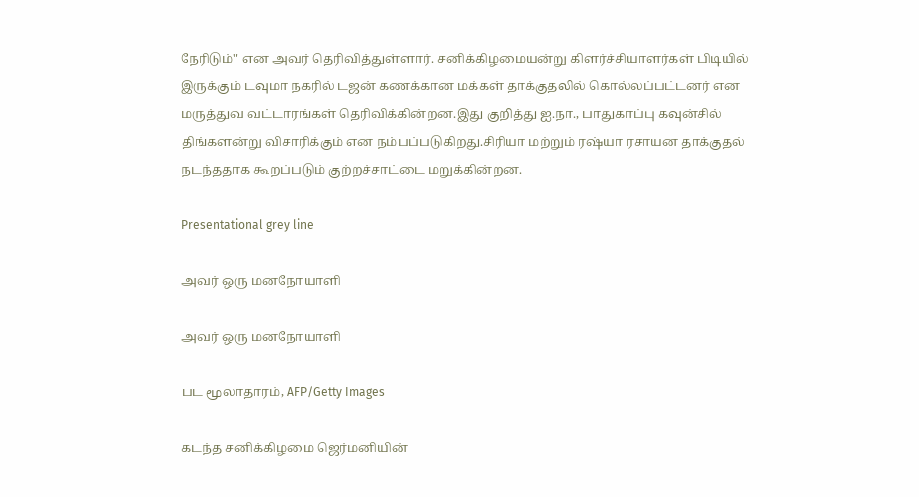நேரிடும்" என அவர் தெரிவித்துள்ளார். சனிக்கிழமையன்று கிளர்ச்சியாளர்கள் பிடியில் இருக்கும் டவுமா நகரில் டஜன் கணக்கான மக்கள் தாக்குதலில் கொல்லப்பட்டனர் என மருத்துவ வட்டாரங்கள் தெரிவிக்கின்றன.இது குறித்து ஐ.நா., பாதுகாப்பு கவுன்சில் திங்களன்று விசாரிக்கும் என நம்பப்படுகிறது.சிரியா மற்றும் ரஷ்யா ரசாயன தாக்குதல் நடந்ததாக கூறப்படும் குற்றச்சாட்டை மறுக்கின்றன.

Presentational grey line

அவர் ஒரு மனநோயாளி

அவர் ஒரு மனநோயாளி

பட மூலாதாரம், AFP/Getty Images

கடந்த சனிக்கிழமை ஜெர்மனியின்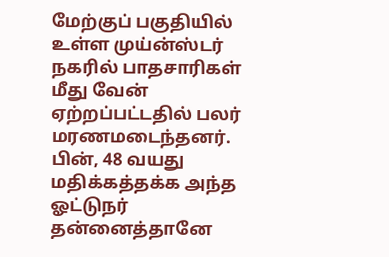மேற்குப் பகுதியில் உள்ள முய்ன்ஸ்டர் நகரில் பாதசாரிகள் மீது வேன் ஏற்றப்பட்டதில் பலர் மரணமடைந்தனர். பின், 48 வயது மதிக்கத்தக்க அந்த ஓட்டுநர் தன்னைத்தானே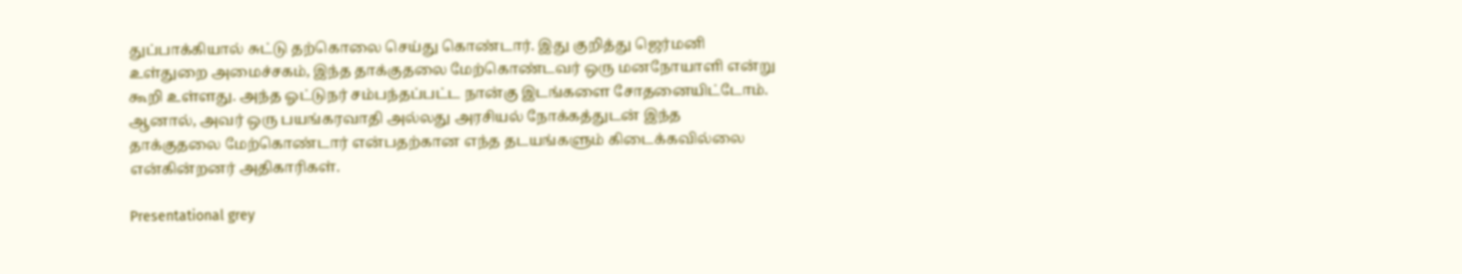துப்பாக்கியால் சுட்டு தற்கொலை செய்து கொண்டார். இது குறித்து ஜெர்மனி உள்துறை அமைச்சகம், இந்த தாக்குதலை மேற்கொண்டவர் ஒரு மனநோயாளி என்று கூறி உள்ளது. அந்த ஓட்டுநர் சம்பந்தப்பட்ட நான்கு இடங்களை சோதனையிட்டோம். ஆனால், அவர் ஒரு பயங்கரவாதி அல்லது அரசியல் நோக்கத்துடன் இந்த தாக்குதலை மேற்கொண்டார் என்பதற்கான எந்த தடயங்களும் கிடைக்கவில்லை என்கின்றனர் அதிகாரிகள்.

Presentational grey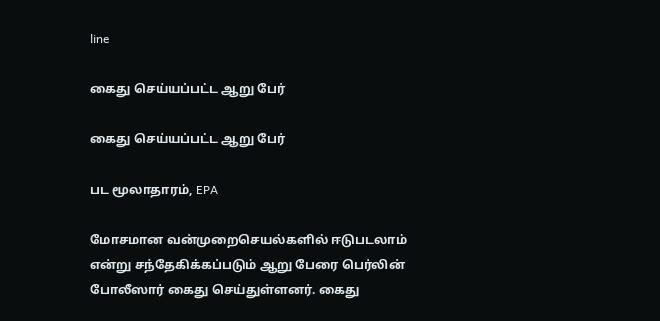line

கைது செய்யப்பட்ட ஆறு பேர்

கைது செய்யப்பட்ட ஆறு பேர்

பட மூலாதாரம், EPA

மோசமான வன்முறைசெயல்களில் ஈடுபடலாம் என்று சந்தேகிக்கப்படும் ஆறு பேரை பெர்லின் போலீஸார் கைது செய்துள்ளனர். கைது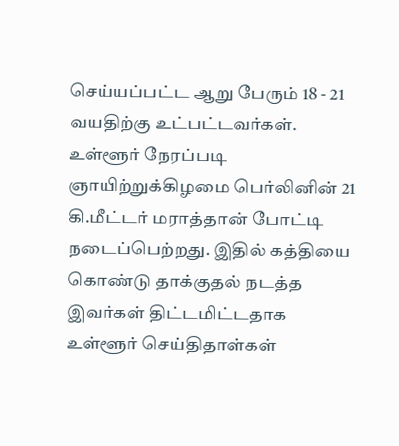செய்யப்பட்ட ஆறு பேரும் 18 - 21 வயதிற்கு உட்பட்டவர்கள். உள்ளூர் நேரப்படி ஞாயிற்றுக்கிழமை பெர்லினின் 21 கி.மீட்டர் மராத்தான் போட்டி நடைப்பெற்றது. இதில் கத்தியை கொண்டு தாக்குதல் நடத்த இவர்கள் திட்டமிட்டதாக உள்ளூர் செய்திதாள்கள்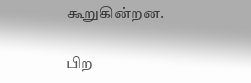கூறுகின்றன.

பிற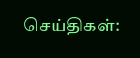செய்திகள்: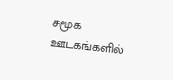சமூக ஊடகங்களில்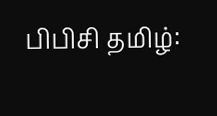பிபிசி தமிழ்: